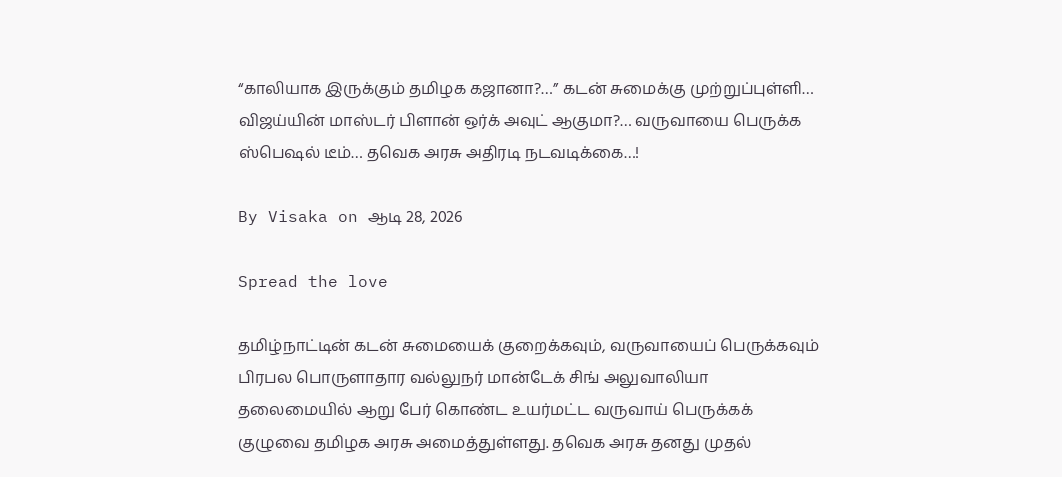“காலியாக இருக்கும் தமிழக கஜானா?…” கடன் சுமைக்கு முற்றுப்புள்ளி… விஜய்யின் மாஸ்டர் பிளான் ஒர்க் அவுட் ஆகுமா?… வருவாயை பெருக்க ஸ்பெஷல் டீம்… தவெக அரசு அதிரடி நடவடிக்கை…!

By Visaka on ஆடி 28, 2026

Spread the love

தமிழ்நாட்டின் கடன் சுமையைக் குறைக்கவும், வருவாயைப் பெருக்கவும் பிரபல பொருளாதார வல்லுநர் மான்டேக் சிங் அலுவாலியா தலைமையில் ஆறு பேர் கொண்ட உயர்மட்ட வருவாய் பெருக்கக் குழுவை தமிழக அரசு அமைத்துள்ளது. தவெக அரசு தனது முதல்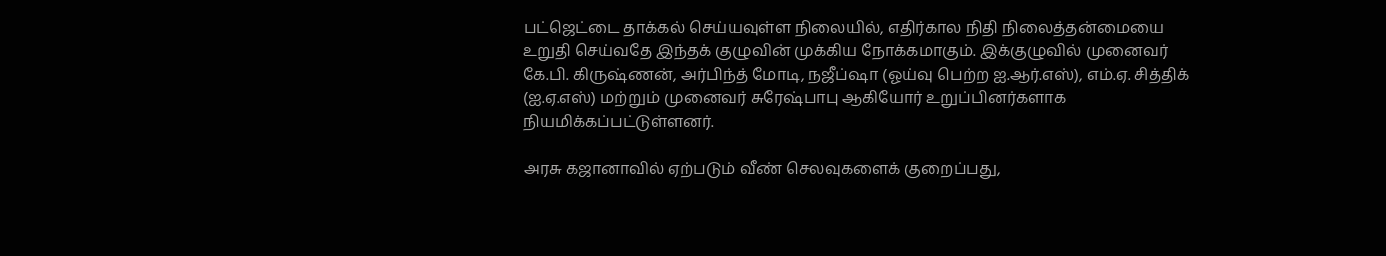பட்ஜெட்டை தாக்கல் செய்யவுள்ள நிலையில், எதிர்கால நிதி நிலைத்தன்மையை உறுதி செய்வதே இந்தக் குழுவின் முக்கிய நோக்கமாகும். இக்குழுவில் முனைவர் கே.பி. கிருஷ்ணன், அர்பிந்த் மோடி, நஜீப்ஷா (ஓய்வு பெற்ற ஐ.ஆர்.எஸ்), எம்.ஏ. சித்திக் (ஐ.ஏ.எஸ்) மற்றும் முனைவர் சுரேஷ்பாபு ஆகியோர் உறுப்பினர்களாக நியமிக்கப்பட்டுள்ளனர்.

அரசு கஜானாவில் ஏற்படும் வீண் செலவுகளைக் குறைப்பது,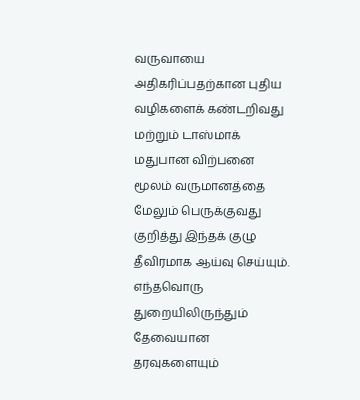வருவாயை அதிகரிப்பதற்கான புதிய வழிகளைக் கண்டறிவது மற்றும் டாஸ்மாக் மதுபான விற்பனை மூலம் வருமானத்தை மேலும் பெருக்குவது குறித்து இந்தக் குழு தீவிரமாக ஆய்வு செய்யும். எந்தவொரு துறையிலிருந்தும் தேவையான தரவுகளையும்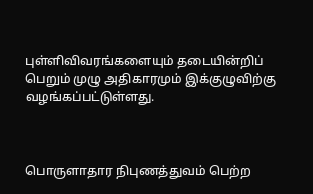புள்ளிவிவரங்களையும் தடையின்றிப் பெறும் முழு அதிகாரமும் இக்குழுவிற்கு வழங்கப்பட்டுள்ளது.



பொருளாதார நிபுணத்துவம் பெற்ற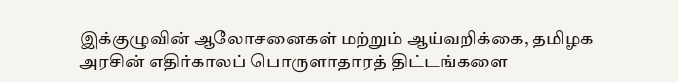இக்குழுவின் ஆலோசனைகள் மற்றும் ஆய்வறிக்கை, தமிழக அரசின் எதிர்காலப் பொருளாதாரத் திட்டங்களை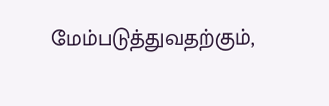மேம்படுத்துவதற்கும்,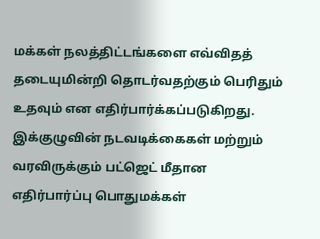மக்கள் நலத்திட்டங்களை எவ்விதத் தடையுமின்றி தொடர்வதற்கும் பெரிதும் உதவும் என எதிர்பார்க்கப்படுகிறது. இக்குழுவின் நடவடிக்கைகள் மற்றும் வரவிருக்கும் பட்ஜெட் மீதான எதிர்பார்ப்பு பொதுமக்கள்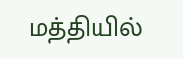மத்தியில்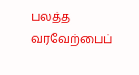பலத்த வரவேற்பைப்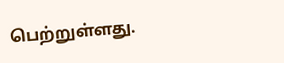பெற்றுள்ளது.